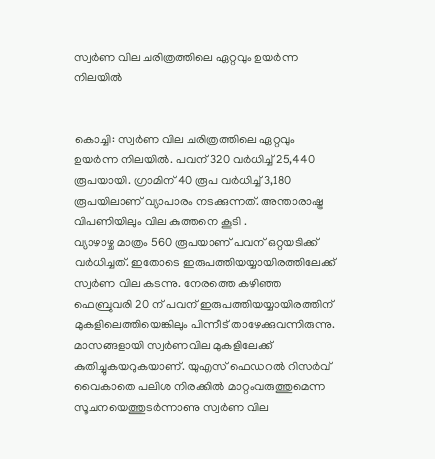സ്വര്‍ണ വില ചരിത്രത്തിലെ ഏറ്റവും ഉയര്‍ന്ന നിലയില്‍


കൊച്ചി: സ്വര്‍ണ വില ചരിത്രത്തിലെ ഏറ്റവും ഉയര്‍ന്ന നിലയില്‍. പവന് 320 വര്‍ധിച്ച്‌ 25,440 രൂപയായി. ഗ്രാമിന് 40 രൂപ വര്‍ധിച്ച്‌ 3,180 രൂപയിലാണ് വ്യാപാരം നടക്കുന്നത്. അന്താരാഷ്ട്ര വിപണിയിലും വില കുത്തനെ കൂടി .
വ്യാഴാഴ്ച മാത്രം 560 രൂപയാണ് പവന് ഒറ്റയടിക്ക് വര്‍ധിച്ചത്. ഇതോടെ ഇരുപത്തിയയ്യായിരത്തിലേക്ക് സ്വര്‍ണ വില കടന്നു. നേരത്തെ കഴിഞ്ഞ ഫെബ്രുവരി 20 ന് പവന് ഇരുപത്തിയയ്യായിരത്തിന് മുകളിലെത്തിയെങ്കിലും പിന്നീട് താഴേക്കുവന്നിരുന്നു. മാസങ്ങളായി സ്വര്‍ണവില മുകളിലേക്ക് കുതിച്ചുകയറുകയാണ്. യുഎസ് ഫെഡറല്‍ റിസര്‍വ് വൈകാതെ പലിശ നിരക്കില്‍ മാറ്റംവരുത്തുമെന്ന സൂചനയെത്തുടര്‍ന്നാണു സ്വര്‍ണ വില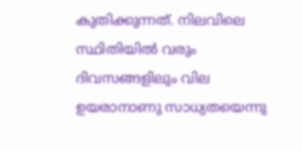കുതിക്കുന്നത്. നിലവിലെ സ്ഥിതിയില്‍ വരും ദിവസങ്ങളിലും വില ഉയരാനാണു സാധ്യതയെന്നു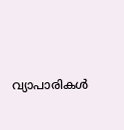വ്യാപാരികള്‍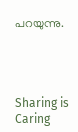പറയുന്നു.




Sharing is Caring